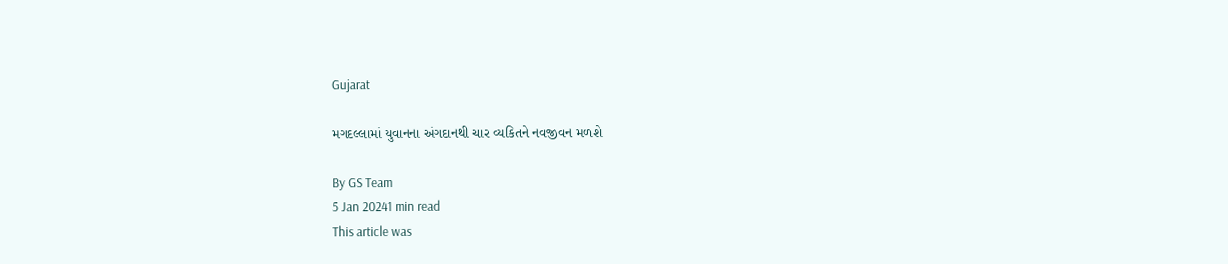Gujarat

મગદલ્લામાં યુવાનના અંગદાનથી ચાર વ્યકિતને નવજીવન મળશે

By GS Team
5 Jan 20241 min read
This article was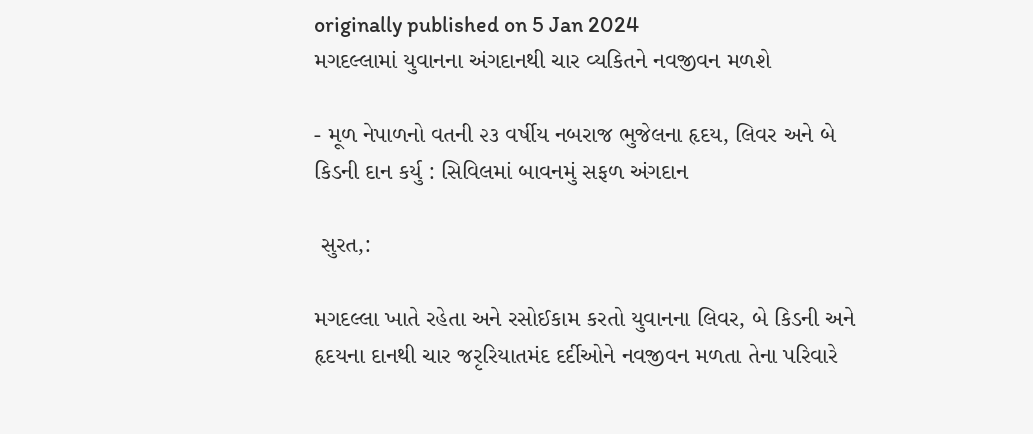originally published on 5 Jan 2024
મગદલ્લામાં યુવાનના અંગદાનથી ચાર વ્યકિતને નવજીવન મળશે

- મૂળ નેપાળનો વતની ૨૩ વર્ષીય નબરાજ ભુજેલના હૃદય, લિવર અને બે કિડની દાન કર્યુ : સિવિલમાં બાવનમું સફળ અંગદાન

 સુરત,:

મગદલ્લા ખાતે રહેતા અને રસોઈકામ કરતો યુવાનના લિવર, બે કિડની અને હૃદયના દાનથી ચાર જરૃરિયાતમંદ દર્દીઓને નવજીવન મળતા તેના પરિવારે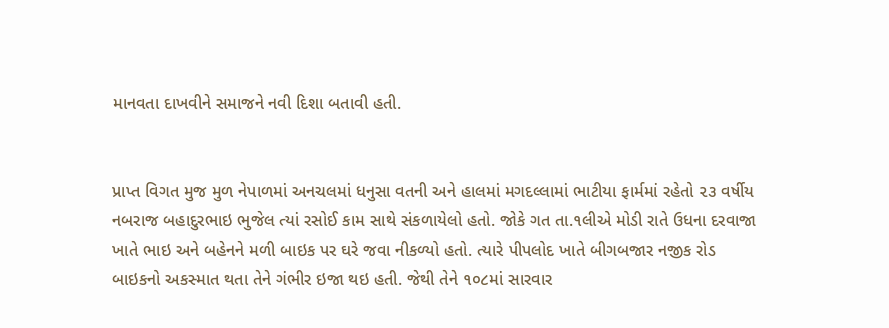માનવતા દાખવીને સમાજને નવી દિશા બતાવી હતી.


પ્રાપ્ત વિગત મુજ મુળ નેપાળમાં અનચલમાં ધનુસા વતની અને હાલમાં મગદલ્લામાં ભાટીયા ફાર્મમાં રહેતો ૨૩ વર્ષીય નબરાજ બહાદુરભાઇ ભુજેલ ત્યાં રસોઈ કામ સાથે સંકળાયેલો હતો. જોકે ગત તા.૧લીએ મોડી રાતે ઉધના દરવાજા ખાતે ભાઇ અને બહેનને મળી બાઇક પર ઘરે જવા નીકળ્યો હતો. ત્યારે પીપલોદ ખાતે બીગબજાર નજીક રોડ બાઇકનો અકસ્માત થતા તેને ગંભીર ઇજા થઇ હતી. જેથી તેને ૧૦૮માં સારવાર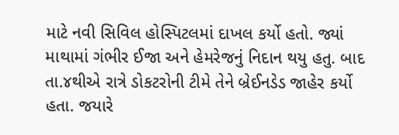માટે નવી સિવિલ હોસ્પિટલમાં દાખલ કર્યો હતો. જ્યાં માથામાં ગંભીર ઈજા અને હેમરેજનું નિદાન થયુ હતુ. બાદ તા.૪થીએ રાત્રે ડોકટરોની ટીમે તેને બ્રેઈનડેડ જાહેર કર્યો હતા. જયારે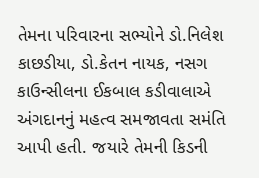તેમના પરિવારના સભ્યોને ડો.નિલેશ કાછડીયા, ડો.કેતન નાયક, નસગ કાઉન્સીલના ઈકબાલ કડીવાલાએ અંગદાનનું મહત્વ સમજાવતા સમંતિ આપી હતી. જયારે તેમની કિડની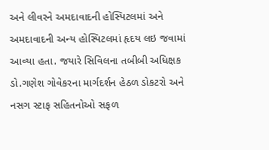અને લીવરને અમદાવાદની હોસ્પિટલમાં અને અમદાવાદની અન્ય હોસ્પિટલમાં હૃદય લઇ જવામાં આવ્યા હતા. જયારે સિવિલના તબીબી અધિક્ષક ડો.ગણેશ ગોવેકરના માર્ગદર્શન હેઠળ ડોકટરો અને નસગ સ્ટાફ સહિતનોઓ સફળ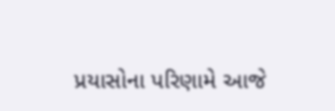પ્રયાસોના પરિણામે આજે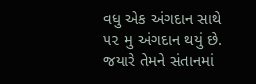વધુ એક અંગદાન સાથે ૫૨ મુ અંગદાન થયું છે. જયારે તેમને સંતાનમાં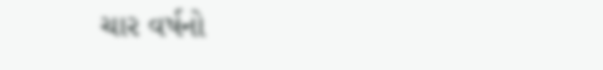ચાર વર્ષનો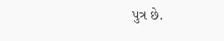પુત્ર છે.